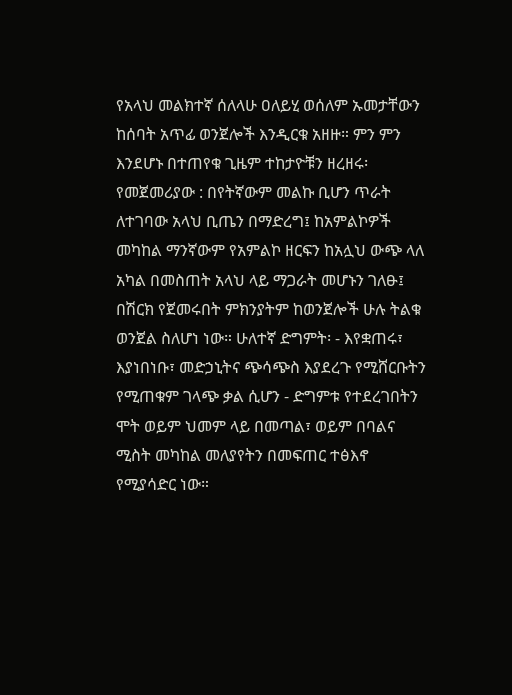የአላህ መልክተኛ ሰለላሁ ዐለይሂ ወሰለም ኡመታቸውን ከሰባት አጥፊ ወንጀሎች እንዲርቁ አዘዙ። ምን ምን እንደሆኑ በተጠየቁ ጊዜም ተከታዮቹን ዘረዘሩ፡ የመጀመሪያው : በየትኛውም መልኩ ቢሆን ጥራት ለተገባው አላህ ቢጤን በማድረግ፤ ከአምልኮዎች መካከል ማንኛውም የአምልኮ ዘርፍን ከአሏህ ውጭ ላለ አካል በመስጠት አላህ ላይ ማጋራት መሆኑን ገለፁ፤ በሽርክ የጀመሩበት ምክንያትም ከወንጀሎች ሁሉ ትልቁ ወንጀል ስለሆነ ነው። ሁለተኛ ድግምት፡ - እየቋጠሩ፣ እያነበነቡ፣ መድኃኒትና ጭሳጭስ እያደረጉ የሚሸርቡትን የሚጠቁም ገላጭ ቃል ሲሆን - ድግምቱ የተደረገበትን ሞት ወይም ህመም ላይ በመጣል፣ ወይም በባልና ሚስት መካከል መለያየትን በመፍጠር ተፅእኖ የሚያሳድር ነው።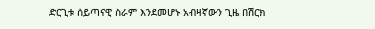ድርጊቱ ሰይጣናዊ ስራም እንደመሆኑ አብዛኛውን ጊዜ በሽርክ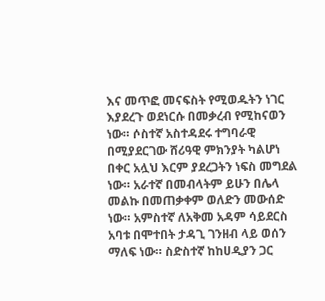እና መጥፎ መናፍስት የሚወዱትን ነገር እያደረጉ ወደነርሱ በመቃረብ የሚከናወን ነው። ሶስተኛ አስተዳደሩ ተግባራዊ በሚያደርገው ሸሪዓዊ ምክንያት ካልሆነ በቀር አሏህ እርም ያደረጋትን ነፍስ መግደል ነው። አራተኛ በመብላትም ይሁን በሌላ መልኩ በመጠቃቀም ወለድን መውሰድ ነው። አምስተኛ ለአቅመ አዳም ሳይደርስ አባቱ በሞተበት ታዳጊ ገንዘብ ላይ ወሰን ማለፍ ነው። ስድስተኛ ከከሀዲያን ጋር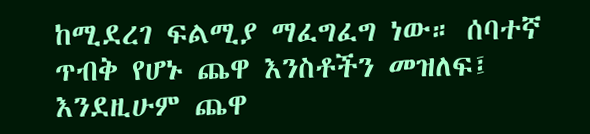ከሚደረገ ፍልሚያ ማፈግፈግ ነው። ሰባተኛ ጥብቅ የሆኑ ጨዋ እንስቶችን መዝለፍ፤ እንደዚሁም ጨዋ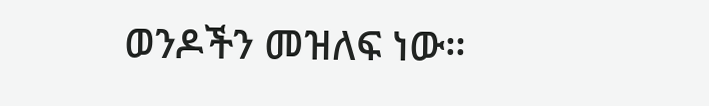ወንዶችን መዝለፍ ነው።